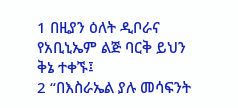1 በዚያን ዕለት ዲቦራና የአቢኒኤም ልጅ ባርቅ ይህን ቅኔ ተቀኙ፤
2 “በእስራኤል ያሉ መሳፍንት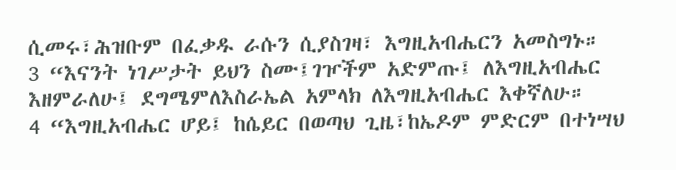ሲመሩ፣ሕዝቡም በፈቃዱ ራሱን ሲያስገዛ፣ እግዚአብሔርን አመስግኑ።
3 “እናንት ነገሥታት ይህን ስሙ፤ገዦችም አድምጡ፤ ለእግዚአብሔር እዘምራለሁ፤ ደግሜምለእስራኤል አምላክ ለእግዚአብሔር እቀኛለሁ።
4 “እግዚአብሔር ሆይ፤ ከሴይር በወጣህ ጊዜ፣ከኤዶም ምድርም በተነሣህ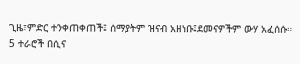ጊዜ፣ምድር ተንቀጠቀጠች፤ ሰማያትም ዝናብ አዘነቡ፤ደመናዎችም ውሃ አፈሰሱ።
5 ተራሮች በሲና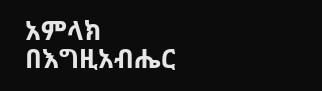አምላክ በእግዚአብሔር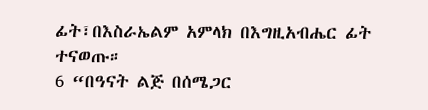ፊት፣በእስራኤልም አምላክ በእግዚአብሔር ፊት ተናወጡ።
6 “በዓናት ልጅ በሰሜጋር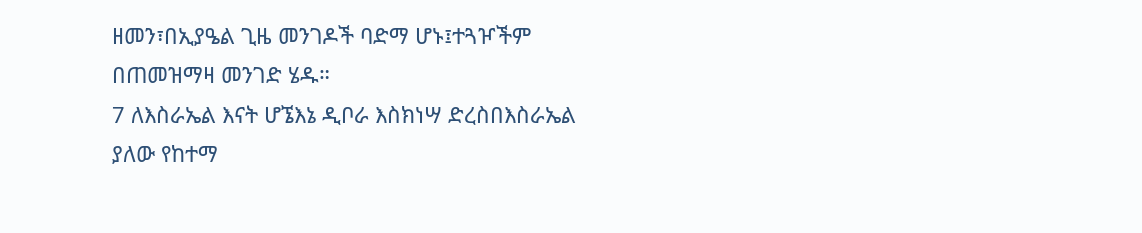ዘመን፣በኢያዔል ጊዜ መንገዶች ባድማ ሆኑ፤ተጓዦችም በጠመዝማዛ መንገድ ሄዱ።
7 ለእስራኤል እናት ሆኜእኔ ዲቦራ እስክነሣ ድረስበእስራኤል ያለው የከተማ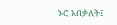ኑሮ አበቃለት፤